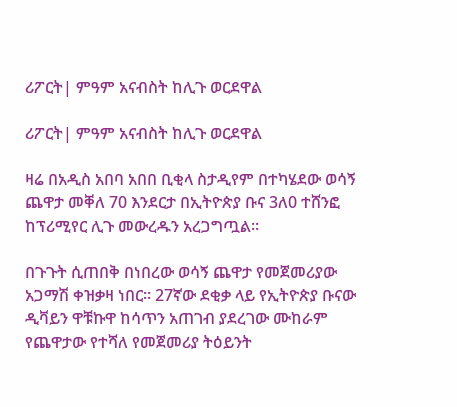ሪፖርት| ምዓም አናብስት ከሊጉ ወርደዋል

ሪፖርት| ምዓም አናብስት ከሊጉ ወርደዋል

ዛሬ በአዲስ አበባ አበበ ቢቂላ ስታዲየም በተካሄደው ወሳኝ ጨዋታ መቐለ 70 እንደርታ በኢትዮጵያ ቡና 3ለ0 ተሸንፎ ከፕሪሚየር ሊጉ መውረዱን አረጋግጧል።

በጉጉት ሲጠበቅ በነበረው ወሳኝ ጨዋታ የመጀመሪያው አጋማሽ ቀዝቃዛ ነበር። 27ኛው ደቂቃ ላይ የኢትዮጵያ ቡናው ዲቫይን ዋቹኩዋ ከሳጥን አጠገብ ያደረገው ሙከራም የጨዋታው የተሻለ የመጀመሪያ ትዕይንት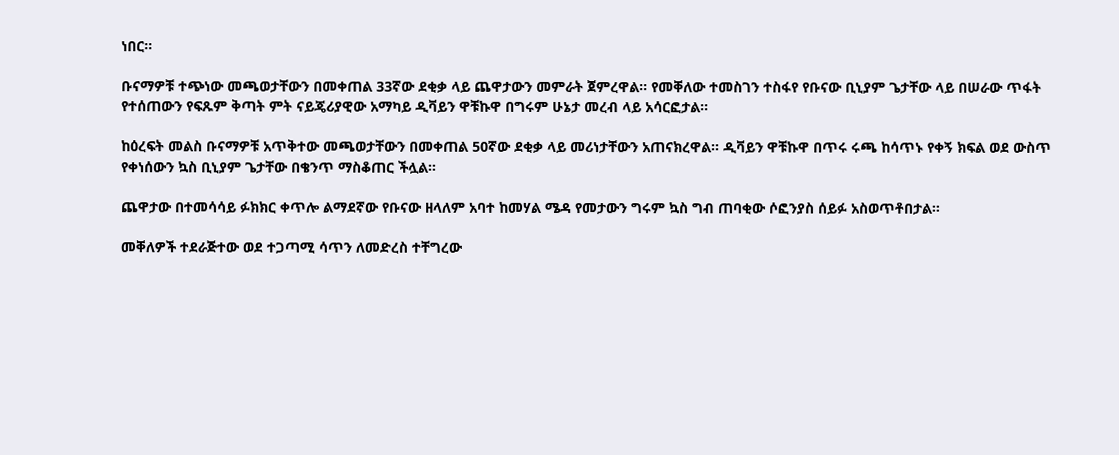ነበር።

ቡናማዎቹ ተጭነው መጫወታቸውን በመቀጠል 33ኛው ደቂቃ ላይ ጨዋታውን መምራት ጀምረዋል። የመቐለው ተመስገን ተስፋየ የቡናው ቢኒያም ጌታቸው ላይ በሠራው ጥፋት የተሰጠውን የፍጹም ቅጣት ምት ናይጄሪያዊው አማካይ ዲቫይን ዋቹኩዋ በግሩም ሁኔታ መረብ ላይ አሳርፎታል።

ከዕረፍት መልስ ቡናማዎቹ አጥቅተው መጫወታቸውን በመቀጠል 50ኛው ደቂቃ ላይ መሪነታቸውን አጠናክረዋል። ዲቫይን ዋቹኩዋ በጥሩ ሩጫ ከሳጥኑ የቀኝ ክፍል ወደ ውስጥ የቀነሰውን ኳስ ቢኒያም ጌታቸው በቄንጥ ማስቆጠር ችሏል።

ጨዋታው በተመሳሳይ ፉክክር ቀጥሎ ልማደኛው የቡናው ዘላለም አባተ ከመሃል ሜዳ የመታውን ግሩም ኳስ ግብ ጠባቂው ሶፎንያስ ሰይፉ አስወጥቶበታል።

መቐለዎች ተደራጅተው ወደ ተጋጣሚ ሳጥን ለመድረስ ተቸግረው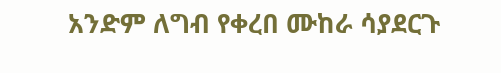አንድም ለግብ የቀረበ ሙከራ ሳያደርጉ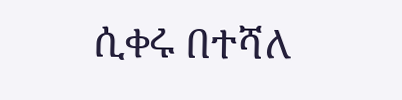ሲቀሩ በተሻለ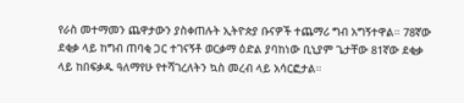የራስ መተማመን ጨዋታውን ያስቀጠሉት ኢትዮጵያ ቡናዎች ተጨማሪ ግብ አግኝተዋል። 78ኛው ደቂቃ ላይ ከግብ ጠባቂ ጋር ተገናኝቶ ወርቃማ ዕድል ያባከነው ቢኒያም ጌታቸው 81ኛው ደቂቃ ላይ ከበፍቃዱ ዓለማየሁ የተሻገረለትን ኳስ መረብ ላይ አሳርፎታል።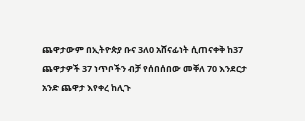ጨዋታውም በኢትዮጵያ ቡና 3ለ0 አሸናፊነት ሲጠናቀቅ ከ37 ጨዋታዎች 37 ነጥቦችን ብቻ የሰበሰበው መቐለ 70 እንደርታ አንድ ጨዋታ እየቀረ ከሊጉ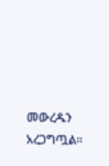መውረዱን አረጋግጧል።